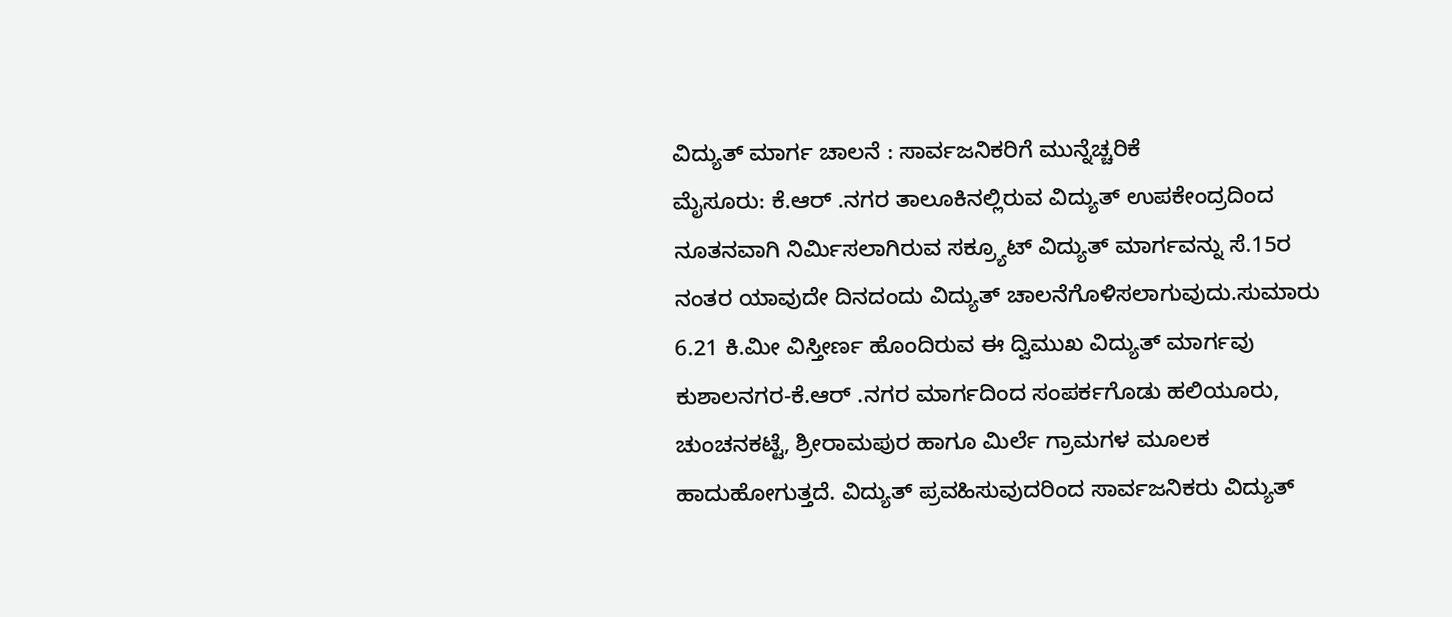ವಿದ್ಯುತ್ ಮಾರ್ಗ ಚಾಲನೆ : ಸಾರ್ವಜನಿಕರಿಗೆ ಮುನ್ನೆಚ್ಚರಿಕೆ
ಮೈಸೂರು: ಕೆ.ಆರ್ .ನಗರ ತಾಲೂಕಿನಲ್ಲಿರುವ ವಿದ್ಯುತ್ ಉಪಕೇಂದ್ರದಿಂದ ನೂತನವಾಗಿ ನಿರ್ಮಿಸಲಾಗಿರುವ ಸಕ್ರ್ಯೂಟ್ ವಿದ್ಯುತ್ ಮಾರ್ಗವನ್ನು ಸೆ.15ರ ನಂತರ ಯಾವುದೇ ದಿನದಂದು ವಿದ್ಯುತ್ ಚಾಲನೆಗೊಳಿಸಲಾಗುವುದು.ಸುಮಾರು 6.21 ಕಿ.ಮೀ ವಿಸ್ತೀರ್ಣ ಹೊಂದಿರುವ ಈ ದ್ವಿಮುಖ ವಿದ್ಯುತ್ ಮಾರ್ಗವು ಕುಶಾಲನಗರ-ಕೆ.ಆರ್ .ನಗರ ಮಾರ್ಗದಿಂದ ಸಂಪರ್ಕಗೊಡು ಹಲಿಯೂರು, ಚುಂಚನಕಟ್ಟೆ, ಶ್ರೀರಾಮಪುರ ಹಾಗೂ ಮಿರ್ಲೆ ಗ್ರಾಮಗಳ ಮೂಲಕ ಹಾದುಹೋಗುತ್ತದೆ. ವಿದ್ಯುತ್ ಪ್ರವಹಿಸುವುದರಿಂದ ಸಾರ್ವಜನಿಕರು ವಿದ್ಯುತ್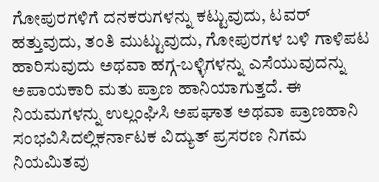ಗೋಪುರಗಳಿಗೆ ದನಕರುಗಳನ್ನು ಕಟ್ಟುವುದು, ಟವರ್ ಹತ್ತುವುದು, ತಂತಿ ಮುಟ್ಟುವುದು, ಗೋಪುರಗಳ ಬಳಿ ಗಾಳಿಪಟ ಹಾರಿಸುವುದು ಅಥವಾ ಹಗ್ಗ-ಬಳ್ಳಿಗಳನ್ನು ಎಸೆಯುವುದನ್ನು ಅಪಾಯಕಾರಿ ಮತು ಪ್ರಾಣ ಹಾನಿಯಾಗುತ್ತದೆ. ಈ ನಿಯಮಗಳನ್ನು ಉಲ್ಲಂಘಿಸಿ ಅಪಘಾತ ಅಥವಾ ಪ್ರಾಣಹಾನಿ ಸಂಭವಿಸಿದಲ್ಲಿಕರ್ನಾಟಕ ವಿದ್ಯುತ್ ಪ್ರಸರಣ ನಿಗಮ ನಿಯಮಿತವು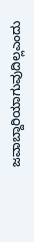ಜವಾಬ್ದಾರಿಯಾಗುವುದಿಲ್ಲಎಂದು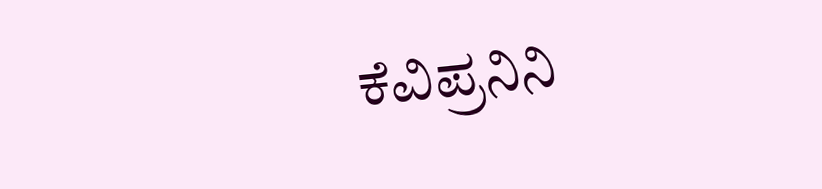ಕೆವಿಪ್ರನಿನಿ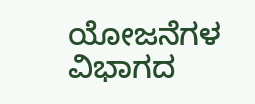ಯೋಜನೆಗಳ ವಿಭಾಗದ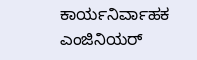ಕಾರ್ಯನಿರ್ವಾಹಕ ಎಂಜಿನಿಯರ್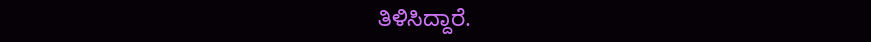ತಿಳಿಸಿದ್ದಾರೆ.